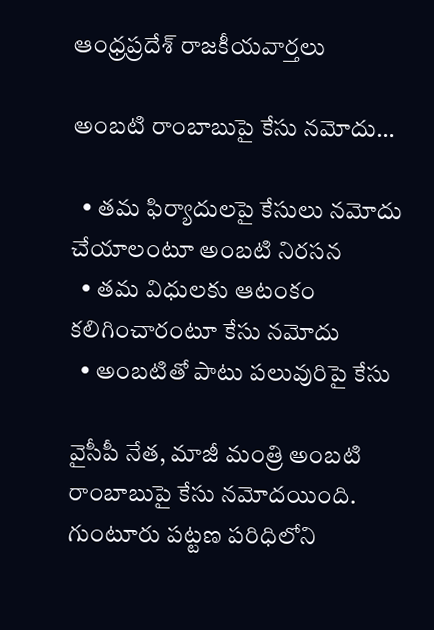ఆంధ్రప్రదేశ్ రాజకీయవార్తలు

అంబటి రాంబాబుపై కేసు నమోదు…

  • తమ ఫిర్యాదులపై కేసులు నమోదు చేయాలంటూ అంబటి నిరసన
  • తమ విధులకు ఆటంకం కలిగించారంటూ కేసు నమోదు
  • అంబటితో పాటు పలువురిపై కేసు

వైసీపీ నేత, మాజీ మంత్రి అంబటి రాంబాబుపై కేసు నమోదయింది. గుంటూరు పట్టణ పరిధిలోని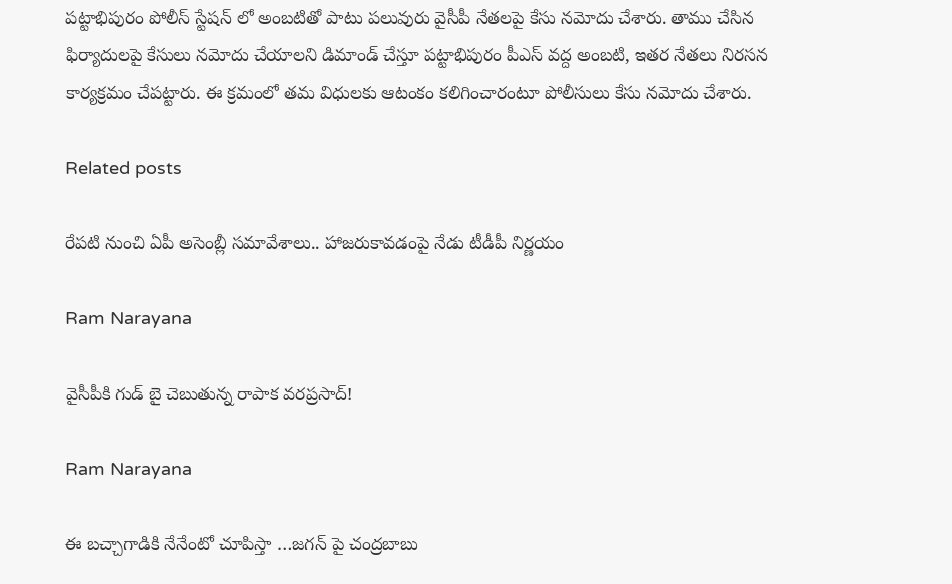పట్టాభిపురం పోలీస్ స్టేషన్ లో అంబటితో పాటు పలువురు వైసీపీ నేతలపై కేసు నమోదు చేశారు. తాము చేసిన ఫిర్యాదులపై కేసులు నమోదు చేయాలని డిమాండ్ చేస్తూ పట్టాభిపురం పీఎస్ వద్ద అంబటి, ఇతర నేతలు నిరసన కార్యక్రమం చేపట్టారు. ఈ క్రమంలో తమ విధులకు ఆటంకం కలిగించారంటూ పోలీసులు కేసు నమోదు చేశారు.

Related posts

రేపటి నుంచి ఏపీ అసెంబ్లీ సమావేశాలు.. హాజరుకావడంపై నేడు టీడీపీ నిర్ణయం

Ram Narayana

వైసీపీకి గుడ్ బై చెబుతున్న రాపాక వరప్రసాద్!

Ram Narayana

ఈ బచ్చాగాడికి నేనేంటో చూపిస్తా …జగన్ పై చంద్రబాబు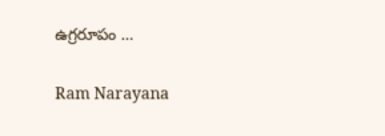ఉగ్రరూపం …

Ram Narayana